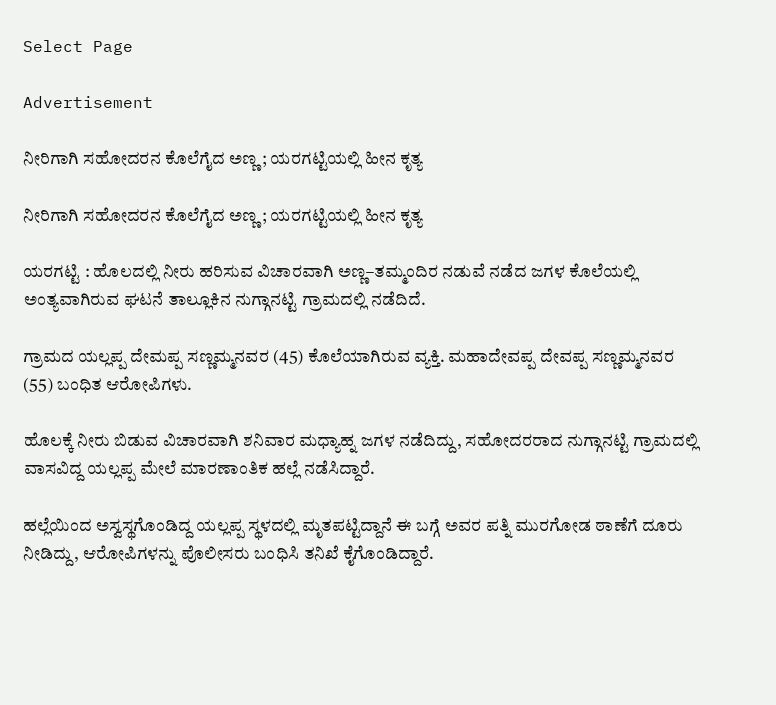Select Page

Advertisement

ನೀರಿಗಾಗಿ ಸಹೋದರನ ಕೊಲೆಗೈದ ಅಣ್ಣ ; ಯರಗಟ್ಟಿಯಲ್ಲಿ ಹೀನ ಕೃತ್ಯ

ನೀರಿಗಾಗಿ ಸಹೋದರನ ಕೊಲೆಗೈದ ಅಣ್ಣ ; ಯರಗಟ್ಟಿಯಲ್ಲಿ ಹೀನ ಕೃತ್ಯ

ಯರಗಟ್ಟಿ : ಹೊಲದಲ್ಲಿ ನೀರು ಹರಿಸುವ ವಿಚಾರವಾಗಿ ಅಣ್ಣ–ತಮ್ಮಂದಿರ ನಡುವೆ ನಡೆದ ಜಗಳ ಕೊಲೆಯಲ್ಲಿ ಅಂತ್ಯವಾಗಿರುವ ಘಟನೆ ತಾಲ್ಲೂಕಿನ ನುಗ್ಗಾನಟ್ಟಿ ಗ್ರಾಮದಲ್ಲಿ ನಡೆದಿದೆ.

ಗ್ರಾಮದ ಯಲ್ಲಪ್ಪ ದೇಮಪ್ಪ ಸಣ್ಣಮ್ಮನವರ (45) ಕೊಲೆಯಾಗಿರುವ ವ್ಯಕ್ತಿ. ಮಹಾದೇವಪ್ಪ ದೇವಪ್ಪ ಸಣ್ಣಮ್ಮನವರ (55) ಬಂಧಿತ ಆರೋಪಿಗಳು.

ಹೊಲಕ್ಕೆ ನೀರು ಬಿಡುವ ವಿಚಾರವಾಗಿ ಶನಿವಾರ ಮಧ್ಯಾಹ್ನ ಜಗಳ ನಡೆದಿದ್ದು, ಸಹೋದರರಾದ ನುಗ್ಗಾನಟ್ಟಿ ಗ್ರಾಮದಲ್ಲಿ ವಾಸವಿದ್ದ ಯಲ್ಲಪ್ಪ ಮೇಲೆ ಮಾರಣಾಂತಿಕ ಹಲ್ಲೆ ನಡೆಸಿದ್ದಾರೆ.

ಹಲ್ಲೆಯಿಂದ ಅಸ್ವಸ್ಥಗೊಂಡಿದ್ದ ಯಲ್ಲಪ್ಪ ಸ್ಥಳದಲ್ಲಿ ಮೃತಪಟ್ಟಿದ್ದಾನೆ ಈ ಬಗ್ಗೆ ಅವರ ಪತ್ನಿ ಮುರಗೋಡ ಠಾಣೆಗೆ ದೂರು ನೀಡಿದ್ದು, ಆರೋಪಿಗಳನ್ನು ಪೊಲೀಸರು ಬಂಧಿಸಿ ತನಿಖೆ ಕೈಗೊಂಡಿದ್ದಾರೆ.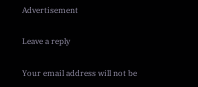Advertisement

Leave a reply

Your email address will not be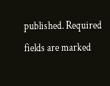published. Required fields are marked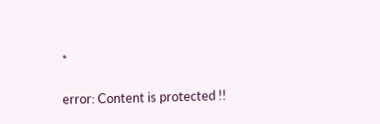*

error: Content is protected !!